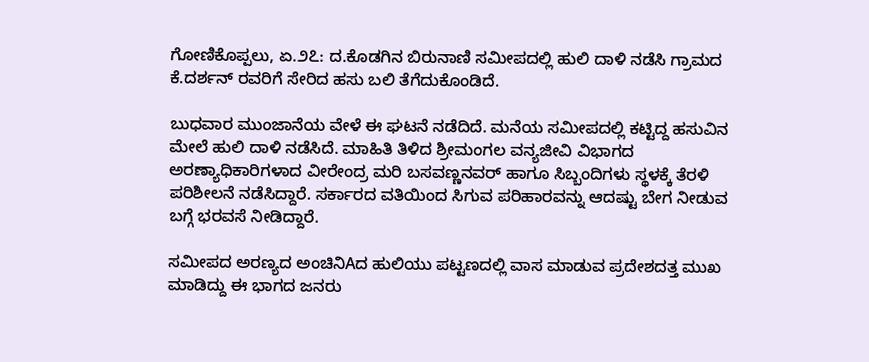ಗೋಣಿಕೊಪ್ಪಲು, ಏ.೨೭: ದ.ಕೊಡಗಿನ ಬಿರುನಾಣಿ ಸಮೀಪದಲ್ಲಿ ಹುಲಿ ದಾಳಿ ನಡೆಸಿ ಗ್ರಾಮದ ಕೆ.ದರ್ಶನ್ ರವರಿಗೆ ಸೇರಿದ ಹಸು ಬಲಿ ತೆಗೆದುಕೊಂಡಿದೆ.

ಬುಧವಾರ ಮುಂಜಾನೆಯ ವೇಳೆ ಈ ಘಟನೆ ನಡೆದಿದೆ. ಮನೆಯ ಸಮೀಪದಲ್ಲಿ ಕಟ್ಟಿದ್ದ ಹಸುವಿನ ಮೇಲೆ ಹುಲಿ ದಾಳಿ ನಡೆಸಿದೆ. ಮಾಹಿತಿ ತಿಳಿದ ಶ್ರೀಮಂಗಲ ವನ್ಯಜೀವಿ ವಿಭಾಗದ ಅರಣ್ಯಾಧಿಕಾರಿಗಳಾದ ವೀರೇಂದ್ರ ಮರಿ ಬಸವಣ್ಣನವರ್ ಹಾಗೂ ಸಿಬ್ಬಂದಿಗಳು ಸ್ಥಳಕ್ಕೆ ತೆರಳಿ ಪರಿಶೀಲನೆ ನಡೆಸಿದ್ದಾರೆ. ಸರ್ಕಾರದ ವತಿಯಿಂದ ಸಿಗುವ ಪರಿಹಾರವನ್ನು ಆದಷ್ಟು ಬೇಗ ನೀಡುವ ಬಗ್ಗೆ ಭರವಸೆ ನೀಡಿದ್ದಾರೆ.

ಸಮೀಪದ ಅರಣ್ಯದ ಅಂಚಿನಿAದ ಹುಲಿಯು ಪಟ್ಟಣದಲ್ಲಿ ವಾಸ ಮಾಡುವ ಪ್ರದೇಶದತ್ತ ಮುಖ ಮಾಡಿದ್ದು ಈ ಭಾಗದ ಜನರು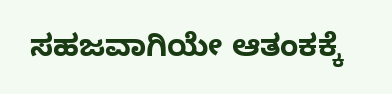ಸಹಜವಾಗಿಯೇ ಆತಂಕಕ್ಕೆ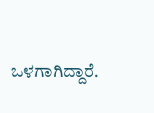ಒಳಗಾಗಿದ್ದಾರೆ.